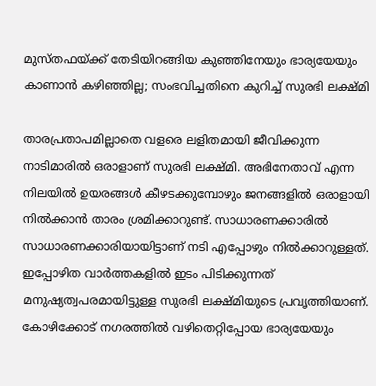മുസ്തഫയ്ക്ക് തേടിയിറങ്ങിയ കുഞ്ഞിനേയും ഭാര്യയേയും കാണാന്‍ കഴിഞ്ഞില്ല; സംഭവിച്ചതിനെ കുറിച്ച് സുരഭി ലക്ഷ്മി

താരപ്രതാപമില്ലാതെ വളരെ ലളിതമായി ജീവിക്കുന്ന നാടിമാരില്‍ ഒരാളാണ് സുരഭി ലക്ഷ്മി. അഭിനേതാവ് എന്ന നിലയില്‍ ഉയരങ്ങള്‍ കീഴടക്കുമ്പോഴും ജനങ്ങളില്‍ ഒരാളായി നില്‍ക്കാന്‍ താരം ശ്രമിക്കാറുണ്ട്. സാധാരണക്കാരില്‍ സാധാരണക്കാരിയായിട്ടാണ് നടി എപ്പോഴും നില്‍ക്കാറുള്ളത്. ഇപ്പോഴിത വാര്‍ത്തകളില്‍ ഇടം പിടിക്കുന്നത് മനുഷ്യത്വപരമായിട്ടുള്ള സുരഭി ലക്ഷ്മിയുടെ പ്രവൃത്തിയാണ്. കോഴിക്കോട് നഗരത്തില്‍ വഴിതെറ്റിപ്പോയ ഭാര്യയേയും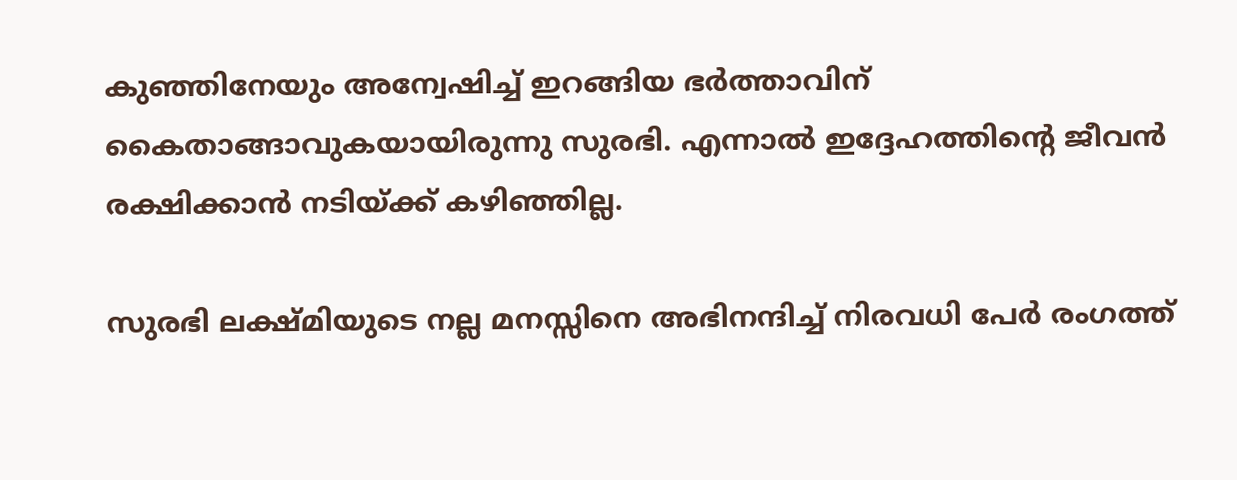കുഞ്ഞിനേയും അന്വേഷിച്ച് ഇറങ്ങിയ ഭര്‍ത്താവിന് കൈതാങ്ങാവുകയായിരുന്നു സുരഭി. എന്നാല്‍ ഇദ്ദേഹത്തിന്റെ ജീവന്‍ രക്ഷിക്കാന്‍ നടിയ്ക്ക് കഴിഞ്ഞില്ല.

സുരഭി ലക്ഷ്മിയുടെ നല്ല മനസ്സിനെ അഭിനന്ദിച്ച് നിരവധി പേര്‍ രംഗത്ത്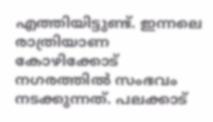എത്തിയിട്ടുണ്ട്. ഇന്നലെ രാത്രിയാണ കോഴിക്കോട് നഗരത്തില്‍ സംഭവം നടക്കുന്നത്. പലക്കാട്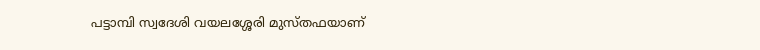പട്ടാമ്പി സ്വദേശി വയലശ്ശേരി മുസ്തഫയാണ്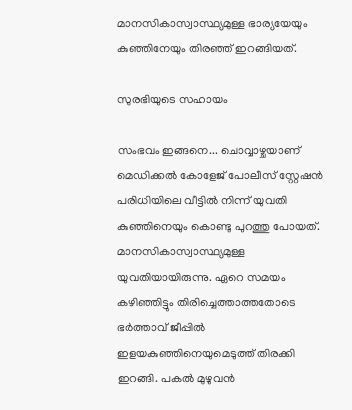മാനസികാസ്വാസ്ഥ്യമുള്ള ഭാര്യയേയും കുഞ്ഞിനേയും തിരഞ്ഞ് ഇറങ്ങിയത്.

സുരഭിയുടെ സഹായം

സംഭവം ഇങ്ങനെ... ചൊവ്വാഴ്ചയാണ് മെഡിക്കല്‍ കോളേജ് പോലീസ് സ്റ്റേഷന്‍ പരിധിയിലെ വീട്ടില്‍ നിന്ന് യുവതി കുഞ്ഞിനെയും കൊണ്ടു പുറത്തു പോയത്. മാനസികാസ്വാസ്ഥ്യമുള്ള യുവതിയായിരുന്നു. ഏറെ സമയം കഴിഞ്ഞിട്ടും തിരിച്ചെത്താത്തതോടെ ഭര്‍ത്താവ് ജീപ്പില്‍ ഇളയകുഞ്ഞിനെയുമെടുത്ത് തിരക്കി ഇറങ്ങി. പകല്‍ മുഴുവന്‍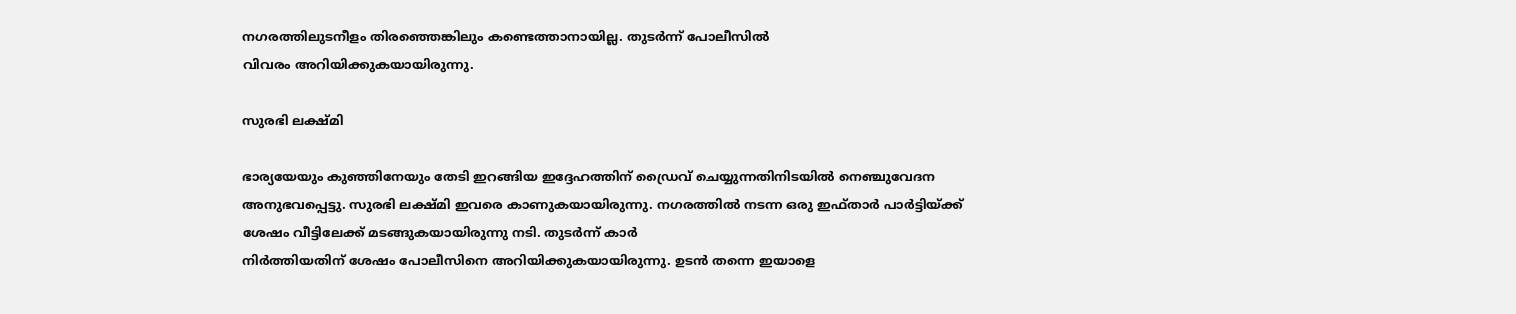നഗരത്തിലുടനീളം തിരഞ്ഞെങ്കിലും കണ്ടെത്താനായില്ല. തുടര്‍ന്ന് പോലീസില്‍
വിവരം അറിയിക്കുകയായിരുന്നു.

സുരഭി ലക്ഷ്മി

ഭാര്യയേയും കുഞ്ഞിനേയും തേടി ഇറങ്ങിയ ഇദ്ദേഹത്തിന് ഡ്രൈവ് ചെയ്യുന്നതിനിടയില്‍ നെഞ്ചുവേദന അനുഭവപ്പെട്ടു. സുരഭി ലക്ഷ്മി ഇവരെ കാണുകയായിരുന്നു. നഗരത്തില്‍ നടന്ന ഒരു ഇഫ്താര്‍ പാര്‍ട്ടിയ്ക്ക് ശേഷം വീട്ടിലേക്ക് മടങ്ങുകയായിരുന്നു നടി. തുടര്‍ന്ന് കാര്‍
നിർത്തിയതിന് ശേഷം പോലീസിനെ അറിയിക്കുകയായിരുന്നു. ഉടന്‍ തന്നെ ഇയാളെ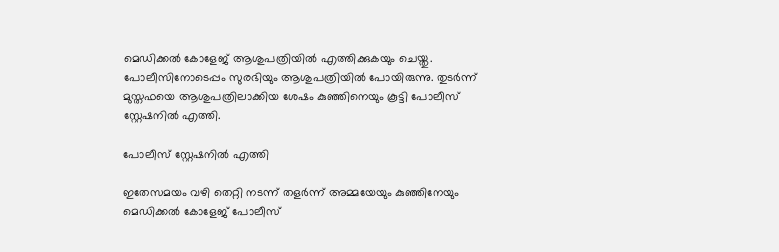മെഡിക്കല്‍ കോളേജ് ആശുപത്രിയില്‍ എത്തിക്കുകയും ചെയ്തു. പോലീസിനോടെപ്പം സുരഭിയും ആശുപത്രിയില്‍ പോയിരുന്നു. തുടര്‍ന്ന് മുസ്തഫയെ ആശുപത്രിലാക്കിയ ശേഷം കുഞ്ഞിനെയും കൂട്ടി പോലീസ് സ്റ്റേഷനില്‍ എത്തി.

പോലീസ് സ്റ്റേഷനില്‍ എത്തി

ഇതേസമയം വഴി തെറ്റി നടന്ന് തളര്‍ന്ന് അമ്മയേയും കുഞ്ഞിനേയും മെഡിക്കല്‍ കോളേജ് പോലീസ്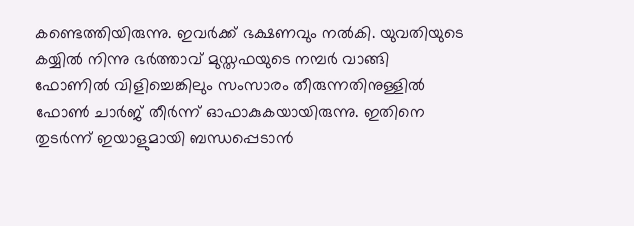കണ്ടെത്തിയിരുന്നു. ഇവര്‍ക്ക് ഭക്ഷണവും നല്‍കി. യുവതിയുടെ കയ്യില്‍ നിന്നു ഭര്‍ത്താവ് മുസ്തഫയുടെ നമ്പര്‍ വാങ്ങി ഫോണില്‍ വിളിച്ചെങ്കിലും സംസാരം തീരുന്നതിനുള്ളില്‍ ഫോണ്‍ ചാര്‍ജ് തീര്‍ന്ന് ഓഫാകുകയായിരുന്നു. ഇതിനെ തുടര്‍ന്ന് ഇയാളുമായി ബന്ധപ്പെടാന്‍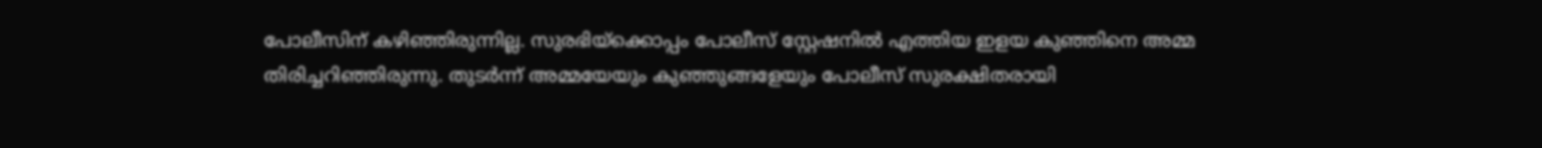പോലീസിന് കഴിഞ്ഞിരുന്നില്ല. സുരഭിയ്‌ക്കൊപ്പം പോലീസ് സ്റ്റേഷനില്‍ എത്തിയ ഇളയ കുഞ്ഞിനെ അമ്മ തിരിച്ചറിഞ്ഞിരുന്നു. തുടര്‍ന്ന് അമ്മയേയും കുഞ്ഞുങ്ങളേയും പോലീസ് സുരക്ഷിതരായി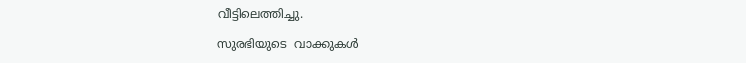വീട്ടിലെത്തിച്ചു.

സുരഭിയുടെ  വാക്കുകള്‍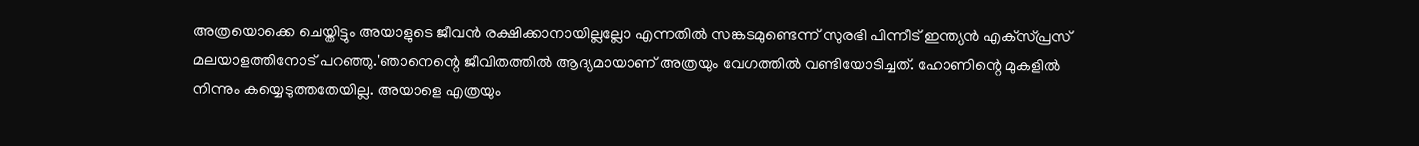അത്രയൊക്കെ ചെയ്തിട്ടും അയാളുടെ ജീവന്‍ രക്ഷിക്കാനായില്ലല്ലോ എന്നതില്‍ സങ്കടമുണ്ടെന്ന് സുരഭി പിന്നീട് ഇന്ത്യന്‍ എക്‌സ്പ്രസ് മലയാളത്തിനോട് പറഞ്ഞു.'ഞാനെന്റെ ജീവിതത്തില്‍ ആദ്യമായാണ് അത്രയും വേഗത്തില്‍ വണ്ടിയോടിച്ചത്. ഹോണിന്റെ മുകളില്‍ നിന്നും കയ്യെടുത്തതേയില്ല. അയാളെ എത്രയും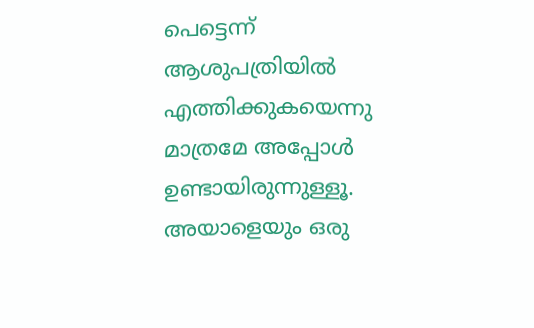പെട്ടെന്ന് ആശുപത്രിയില്‍ എത്തിക്കുകയെന്നു മാത്രമേ അപ്പോള്‍ ഉണ്ടായിരുന്നുള്ളൂ. അയാളെയും ഒരു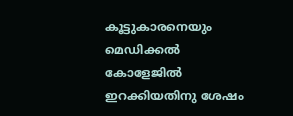കൂട്ടുകാരനെയും മെഡിക്കല്‍ കോളേജില്‍ ഇറക്കിയതിനു ശേഷം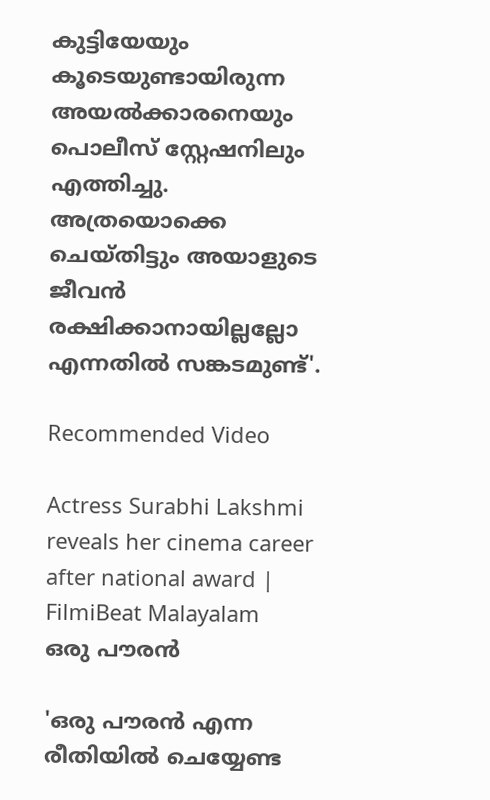കുട്ടിയേയും കൂടെയുണ്ടായിരുന്ന അയല്‍ക്കാരനെയും പൊലീസ് സ്റ്റേഷനിലും എത്തിച്ചു. അത്രയൊക്കെ ചെയ്തിട്ടും അയാളുടെ ജീവന്‍ രക്ഷിക്കാനായില്ലല്ലോ എന്നതില്‍ സങ്കടമുണ്ട്'.

Recommended Video

Actress Surabhi Lakshmi reveals her cinema career after national award | FilmiBeat Malayalam
ഒരു പൗരന്‍

'ഒരു പൗരന്‍ എന്ന രീതിയില്‍ ചെയ്യേണ്ട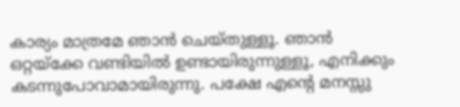കാര്യം മാത്രമേ ഞാന്‍ ചെയ്തുള്ളൂ. ഞാന്‍ ഒറ്റയ്ക്കേ വണ്ടിയില്‍ ഉണ്ടായിരുന്നുള്ളൂ, എനിക്കും കടന്നുപോവാമായിരുന്നു. പക്ഷേ എന്റെ മനസ്സു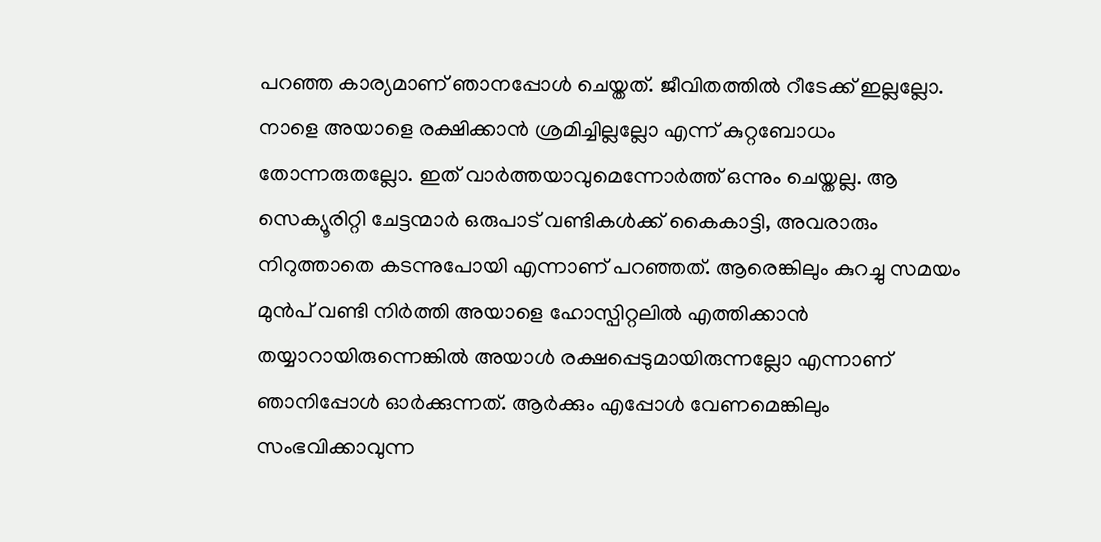പറഞ്ഞ കാര്യമാണ് ഞാനപ്പോള്‍ ചെയ്തത്. ജീവിതത്തില്‍ റീടേക്ക് ഇല്ലല്ലോ. നാളെ അയാളെ രക്ഷിക്കാന്‍ ശ്രമിച്ചില്ലല്ലോ എന്ന് കുറ്റബോധം തോന്നരുതല്ലോ. ഇത് വാര്‍ത്തയാവുമെന്നോര്‍ത്ത് ഒന്നും ചെയ്തല്ല. ആ സെക്യൂരിറ്റി ചേട്ടന്മാര്‍ ഒരുപാട് വണ്ടികള്‍ക്ക് കൈകാട്ടി, അവരാരും നിറുത്താതെ കടന്നുപോയി എന്നാണ് പറഞ്ഞത്. ആരെങ്കിലും കുറച്ചു സമയം മുന്‍പ് വണ്ടി നിര്‍ത്തി അയാളെ ഹോസ്പിറ്റലില്‍ എത്തിക്കാന്‍ തയ്യാറായിരുന്നെങ്കില്‍ അയാള്‍ രക്ഷപ്പെടുമായിരുന്നല്ലോ എന്നാണ് ഞാനിപ്പോള്‍ ഓര്‍ക്കുന്നത്. ആര്‍ക്കും എപ്പോള്‍ വേണമെങ്കിലും സംഭവിക്കാവുന്ന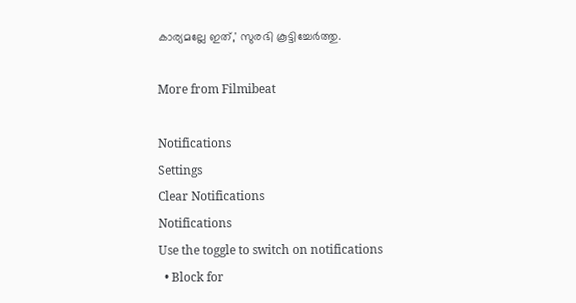കാര്യമല്ലേ ഇത്,' സുരഭി കൂട്ടിച്ചേര്‍ത്തു.

More from Filmibeat

Notifications
Settings
Clear Notifications
Notifications
Use the toggle to switch on notifications
  • Block for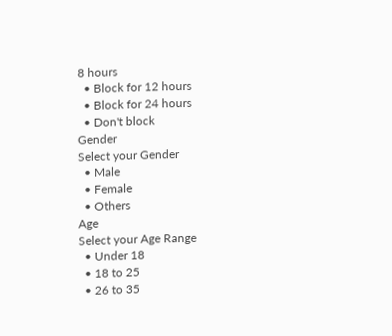8 hours
  • Block for 12 hours
  • Block for 24 hours
  • Don't block
Gender
Select your Gender
  • Male
  • Female
  • Others
Age
Select your Age Range
  • Under 18
  • 18 to 25
  • 26 to 35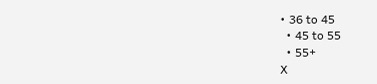• 36 to 45
  • 45 to 55
  • 55+
X